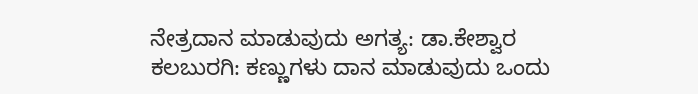ನೇತ್ರದಾನ ಮಾಡುವುದು ಅಗತ್ಯ: ಡಾ.ಕೇಶ್ವಾರ
ಕಲಬುರಗಿ: ಕಣ್ಣುಗಳು ದಾನ ಮಾಡುವುದು ಒಂದು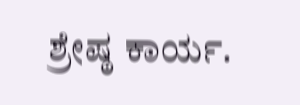ಶ್ರೇಷ್ಠ ಕಾರ್ಯ.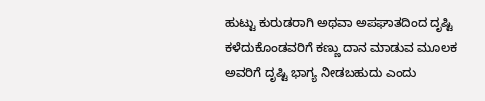ಹುಟ್ಟು ಕುರುಡರಾಗಿ ಅಥವಾ ಅಪಘಾತದಿಂದ ದೃಷ್ಟಿ ಕಳೆದುಕೊಂಡವರಿಗೆ ಕಣ್ಣು ದಾನ ಮಾಡುವ ಮೂಲಕ ಅವರಿಗೆ ದೃಷ್ಟಿ ಭಾಗ್ಯ ನೀಡಬಹುದು ಎಂದು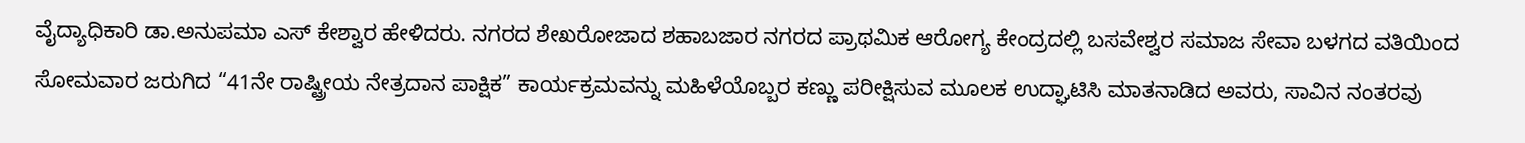ವೈದ್ಯಾಧಿಕಾರಿ ಡಾ.ಅನುಪಮಾ ಎಸ್ ಕೇಶ್ವಾರ ಹೇಳಿದರು. ನಗರದ ಶೇಖರೋಜಾದ ಶಹಾಬಜಾರ ನಗರದ ಪ್ರಾಥಮಿಕ ಆರೋಗ್ಯ ಕೇಂದ್ರದಲ್ಲಿ ಬಸವೇಶ್ವರ ಸಮಾಜ ಸೇವಾ ಬಳಗದ ವತಿಯಿಂದ ಸೋಮವಾರ ಜರುಗಿದ “41ನೇ ರಾಷ್ಟ್ರೀಯ ನೇತ್ರದಾನ ಪಾಕ್ಷಿಕ” ಕಾರ್ಯಕ್ರಮವನ್ನು ಮಹಿಳೆಯೊಬ್ಬರ ಕಣ್ಣು ಪರೀಕ್ಷಿಸುವ ಮೂಲಕ ಉದ್ಘಾಟಿಸಿ ಮಾತನಾಡಿದ ಅವರು, ಸಾವಿನ ನಂತರವು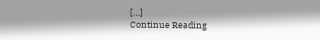[…]
Continue Reading